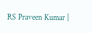RS Praveen Kumar |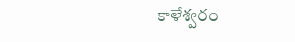కాళేశ్వరం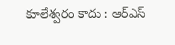కూలేశ్వరం కాదు : ఆర్ఎస్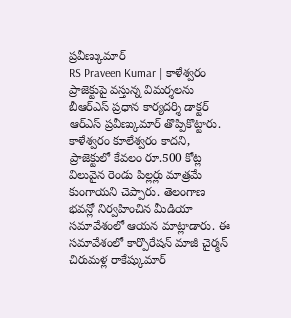ప్రవీణ్కుమార్
RS Praveen Kumar | కాళేశ్వరం ప్రాజెక్టుపై వస్తున్న విమర్శలను బీఆర్ఎస్ ప్రధాన కార్యదర్శి డాక్టర్ ఆర్ఎస్ ప్రవీణ్కుమార్ తొప్పికొట్టారు. కాళేశ్వరం కూలేశ్వరం కాదని, ప్రాజెక్టులో కేవలం రూ.500 కోట్ల విలువైన రెండు పిల్లర్లు మాత్రమే కుంగాయని చెప్పారు. తెలంగాణ భవన్లో నిర్వహించిన మీడియా సమావేశంలో ఆయన మాట్లాడారు. ఈ సమావేశంలో కార్పొరేషన్ మాజీ చైర్మన్ చిరుమళ్ల రాకేష్కుమార్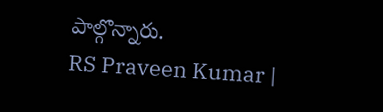పాల్గొన్నారు.
RS Praveen Kumar |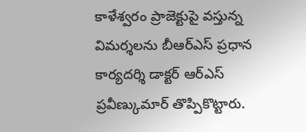కాళేశ్వరం ప్రాజెక్టుపై వస్తున్న విమర్శలను బీఆర్ఎస్ ప్రధాన కార్యదర్శి డాక్టర్ ఆర్ఎస్ ప్రవీణ్కుమార్ తొప్పికొట్టారు.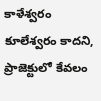కాళేశ్వరం కూలేశ్వరం కాదని, ప్రాజెక్టులో కేవలం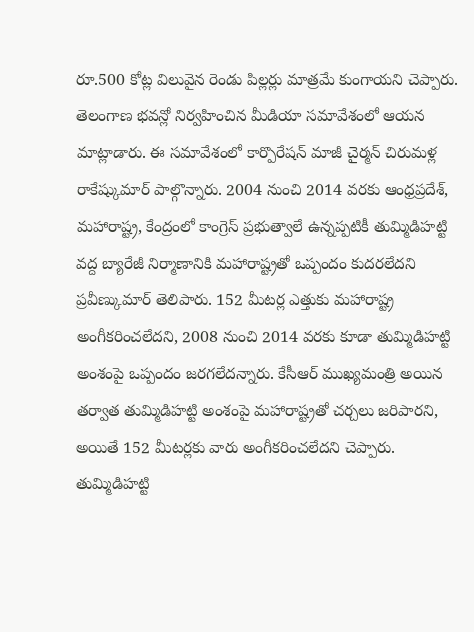రూ.500 కోట్ల విలువైన రెండు పిల్లర్లు మాత్రమే కుంగాయని చెప్పారు. తెలంగాణ భవన్లో నిర్వహించిన మీడియా సమావేశంలో ఆయన మాట్లాడారు. ఈ సమావేశంలో కార్పొరేషన్ మాజీ చైర్మన్ చిరుమళ్ల రాకేష్కుమార్ పాల్గొన్నారు. 2004 నుంచి 2014 వరకు ఆంధ్రప్రదేశ్, మహారాష్ట్ర, కేంద్రంలో కాంగ్రెస్ ప్రభుత్వాలే ఉన్నప్పటికీ తుమ్మిడిహట్టి వద్ద బ్యారేజీ నిర్మాణానికి మహారాష్ట్రతో ఒప్పందం కుదరలేదని ప్రవీణ్కుమార్ తెలిపారు. 152 మీటర్ల ఎత్తుకు మహారాష్ట్ర అంగీకరించలేదని, 2008 నుంచి 2014 వరకు కూడా తుమ్మిడిహట్టి అంశంపై ఒప్పందం జరగలేదన్నారు. కేసీఆర్ ముఖ్యమంత్రి అయిన తర్వాత తుమ్మిడిహట్టి అంశంపై మహారాష్ట్రతో చర్చలు జరిపారని, అయితే 152 మీటర్లకు వారు అంగీకరించలేదని చెప్పారు. తుమ్మిడిహట్టి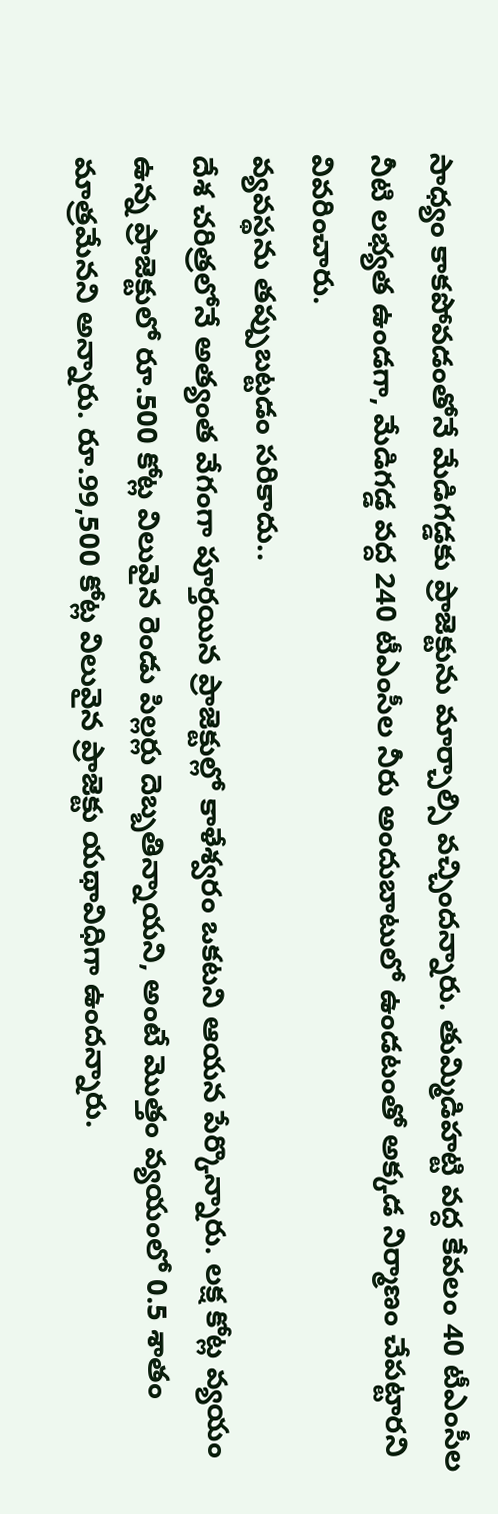సాధ్యం కాకపోవడంతోనే మేడిగడ్డకు ప్రాజెక్టును మార్చాల్సి వచ్చిందన్నారు. తుమ్మిడిహట్టి వద్ద కేవలం 40 టీఎంసీల నీటి లభ్యత ఉండగా, మేడిగడ్డ వద్ద 240 టీఎంసీల నీరు అందుబాటులో ఉండటంతో అక్కడ నిర్మాణం చేపట్టారని వివరించారు.
వ్యవస్థను తప్పుబట్టడం సరికాదు..
దేశ చరిత్రలోనే అత్యంత వేగంగా పూర్తయిన ప్రాజెక్టుల్లో కాళేశ్వరం ఒకటని ఆయన పేర్కొన్నారు. లక్ష కోట్ల వ్యయం ఉన్న ప్రాజెక్టులో రూ.500 కోట్ల విలువైన రెండు పిల్లర్లు దెబ్బతిన్నాయని, అంటే మొత్తం వ్యయంలో 0.5 శాతం మాత్రమేనని అన్నారు. రూ.99,500 కోట్ల విలువైన ప్రాజెక్టు యథావిధిగా ఉందన్నారు.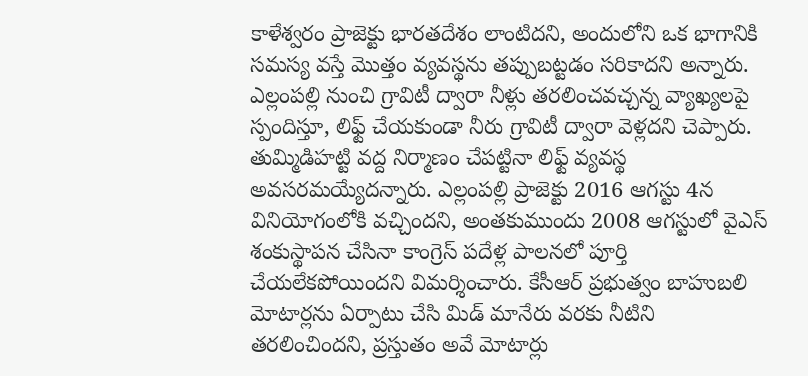కాళేశ్వరం ప్రాజెక్టు భారతదేశం లాంటిదని, అందులోని ఒక భాగానికి సమస్య వస్తే మొత్తం వ్యవస్థను తప్పుబట్టడం సరికాదని అన్నారు. ఎల్లంపల్లి నుంచి గ్రావిటీ ద్వారా నీళ్లు తరలించవచ్చన్న వ్యాఖ్యలపై స్పందిస్తూ, లిఫ్ట్ చేయకుండా నీరు గ్రావిటీ ద్వారా వెళ్లదని చెప్పారు. తుమ్మిడిహట్టి వద్ద నిర్మాణం చేపట్టినా లిఫ్ట్ వ్యవస్థ అవసరమయ్యేదన్నారు. ఎల్లంపల్లి ప్రాజెక్టు 2016 ఆగస్టు 4న వినియోగంలోకి వచ్చిందని, అంతకుముందు 2008 ఆగస్టులో వైఎస్ శంకుస్థాపన చేసినా కాంగ్రెస్ పదేళ్ల పాలనలో పూర్తి చేయలేకపోయిందని విమర్శించారు. కేసీఆర్ ప్రభుత్వం బాహుబలి మోటార్లను ఏర్పాటు చేసి మిడ్ మానేరు వరకు నీటిని తరలించిందని, ప్రస్తుతం అవే మోటార్లు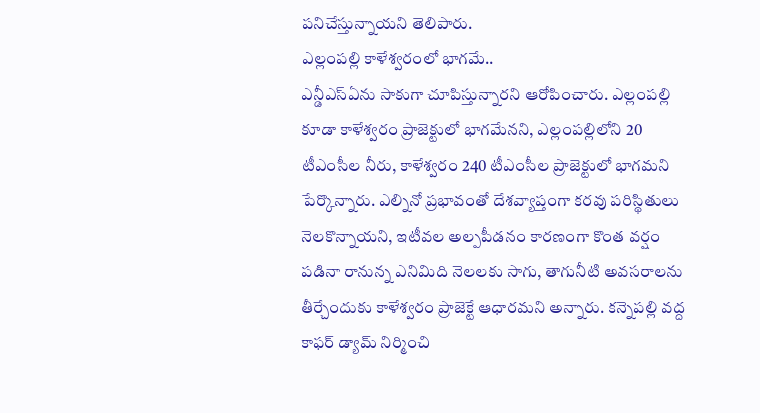పనిచేస్తున్నాయని తెలిపారు.
ఎల్లంపల్లి కాళేశ్వరంలో భాగమే..
ఎన్డీఎస్ఏను సాకుగా చూపిస్తున్నారని ఆరోపించారు. ఎల్లంపల్లి కూడా కాళేశ్వరం ప్రాజెక్టులో భాగమేనని, ఎల్లంపల్లిలోని 20 టీఎంసీల నీరు, కాళేశ్వరం 240 టీఎంసీల ప్రాజెక్టులో భాగమని పేర్కొన్నారు. ఎల్నినో ప్రభావంతో దేశవ్యాప్తంగా కరవు పరిస్థితులు నెలకొన్నాయని, ఇటీవల అల్పపీడనం కారణంగా కొంత వర్షం పడినా రానున్న ఎనిమిది నెలలకు సాగు, తాగునీటి అవసరాలను తీర్చేందుకు కాళేశ్వరం ప్రాజెక్టే ఆధారమని అన్నారు. కన్నెపల్లి వద్ద కాఫర్ డ్యామ్ నిర్మించి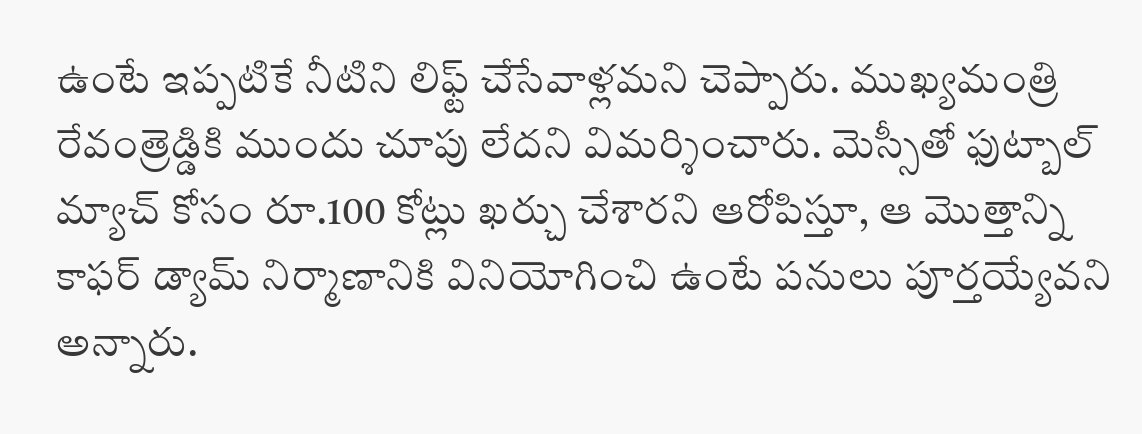ఉంటే ఇప్పటికే నీటిని లిఫ్ట్ చేసేవాళ్లమని చెప్పారు. ముఖ్యమంత్రి రేవంత్రెడ్డికి ముందు చూపు లేదని విమర్శించారు. మెస్సీతో ఫుట్బాల్ మ్యాచ్ కోసం రూ.100 కోట్లు ఖర్చు చేశారని ఆరోపిస్తూ, ఆ మొత్తాన్ని కాఫర్ డ్యామ్ నిర్మాణానికి వినియోగించి ఉంటే పనులు పూర్తయ్యేవని అన్నారు.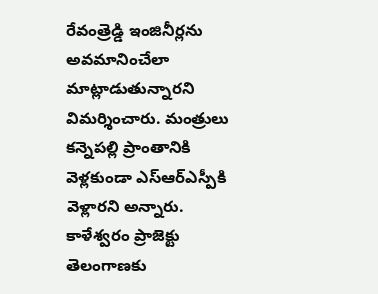రేవంత్రెడ్డి ఇంజినీర్లను అవమానించేలా మాట్లాడుతున్నారని విమర్శించారు. మంత్రులు కన్నెపల్లి ప్రాంతానికి వెళ్లకుండా ఎస్ఆర్ఎస్పీకి వెళ్లారని అన్నారు. కాళేశ్వరం ప్రాజెక్టు తెలంగాణకు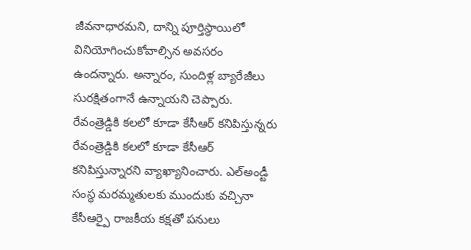జీవనాధారమని, దాన్ని పూర్తిస్థాయిలో వినియోగించుకోవాల్సిన అవసరం ఉందన్నారు. అన్నారం, సుందిళ్ల బ్యారేజీలు సురక్షితంగానే ఉన్నాయని చెప్పారు.
రేవంత్రెడ్డికి కలలో కూడా కేసీఆర్ కనిపిస్తున్నరు
రేవంత్రెడ్డికి కలలో కూడా కేసీఆర్ కనిపిస్తున్నారని వ్యాఖ్యానించారు. ఎల్అండ్టీ సంస్థ మరమ్మతులకు ముందుకు వచ్చినా కేసీఆర్పై రాజకీయ కక్షతో పనులు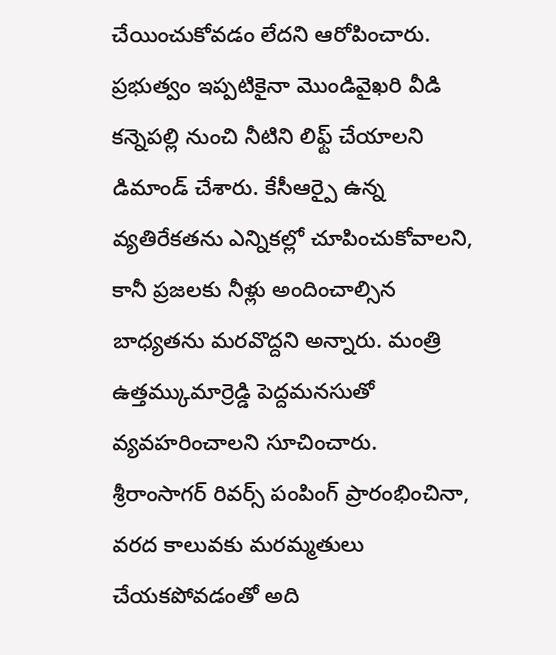చేయించుకోవడం లేదని ఆరోపించారు. ప్రభుత్వం ఇప్పటికైనా మొండివైఖరి వీడి కన్నెపల్లి నుంచి నీటిని లిఫ్ట్ చేయాలని డిమాండ్ చేశారు. కేసీఆర్పై ఉన్న వ్యతిరేకతను ఎన్నికల్లో చూపించుకోవాలని, కానీ ప్రజలకు నీళ్లు అందించాల్సిన బాధ్యతను మరవొద్దని అన్నారు. మంత్రి ఉత్తమ్కుమార్రెడ్డి పెద్దమనసుతో వ్యవహరించాలని సూచించారు. శ్రీరాంసాగర్ రివర్స్ పంపింగ్ ప్రారంభించినా, వరద కాలువకు మరమ్మతులు చేయకపోవడంతో అది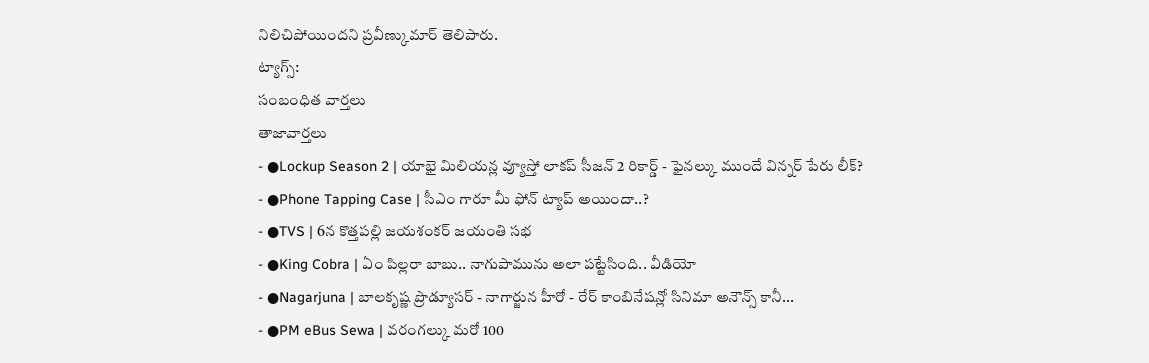నిలిచిపోయిందని ప్రవీణ్కుమార్ తెలిపారు.
ట్యాగ్స్:
సంబంధిత వార్తలు
తాజావార్తలు
- ●Lockup Season 2 | యాభై మిలియన్ల వ్యూస్తో లాకప్ సీజన్ 2 రికార్డ్ - ఫైనల్కు ముందే విన్నర్ పేరు లీక్?
- ●Phone Tapping Case | సీఎం గారూ మీ ఫోన్ ట్యాప్ అయిందా..?
- ●TVS | 6న కొత్తపల్లి జయశంకర్ జయంతి సభ
- ●King Cobra | ఏం పిల్లరా బాబు.. నాగుపామును అలా పట్టేసింది.. వీడియో
- ●Nagarjuna | బాలకృష్ణ ప్రొడ్యూసర్ - నాగార్జున హీరో - రేర్ కాంబినేషన్లో సినిమా అనౌన్స్ కానీ...
- ●PM eBus Sewa | వరంగల్కు మరో 100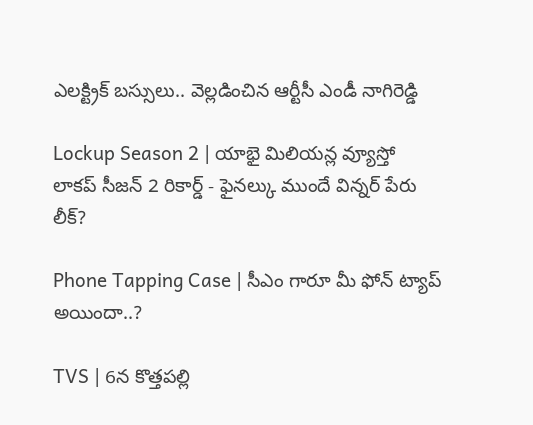ఎలక్ట్రిక్ బస్సులు.. వెల్లడించిన ఆర్టీసీ ఎండీ నాగిరెడ్డి

Lockup Season 2 | యాభై మిలియన్ల వ్యూస్తో లాకప్ సీజన్ 2 రికార్డ్ - ఫైనల్కు ముందే విన్నర్ పేరు లీక్?

Phone Tapping Case | సీఎం గారూ మీ ఫోన్ ట్యాప్ అయిందా..?

TVS | 6న కొత్తపల్లి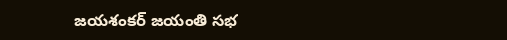జయశంకర్ జయంతి సభ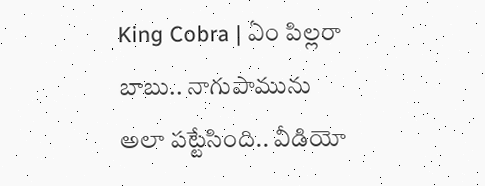King Cobra | ఏం పిల్లరా బాబు.. నాగుపామును అలా పట్టేసింది.. వీడియో